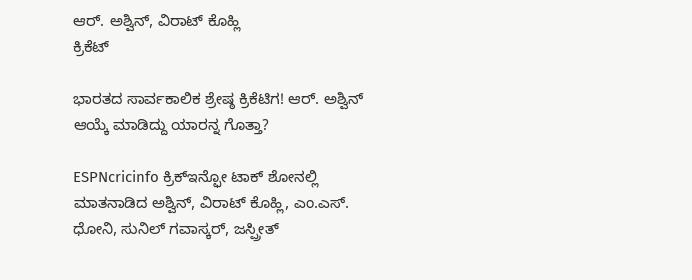ಆರ್. ಅಶ್ವಿನ್, ವಿರಾಟ್ ಕೊಹ್ಲಿ
ಕ್ರಿಕೆಟ್

ಭಾರತದ ಸಾರ್ವಕಾಲಿಕ ಶ್ರೇಷ್ಠ ಕ್ರಿಕೆಟಿಗ! ಆರ್. ಅಶ್ವಿನ್ ಆಯ್ಕೆ ಮಾಡಿದ್ದು ಯಾರನ್ನ ಗೊತ್ತಾ?

ESPNcricinfo ಕ್ರಿಕ್‌ಇನ್ಫೋ ಟಾಕ್ ಶೋನಲ್ಲಿ ಮಾತನಾಡಿದ ಅಶ್ವಿನ್, ವಿರಾಟ್ ಕೊಹ್ಲಿ, ಎಂ.ಎಸ್. ಧೋನಿ, ಸುನಿಲ್ ಗವಾಸ್ಕರ್, ಜಸ್ಪ್ರೀತ್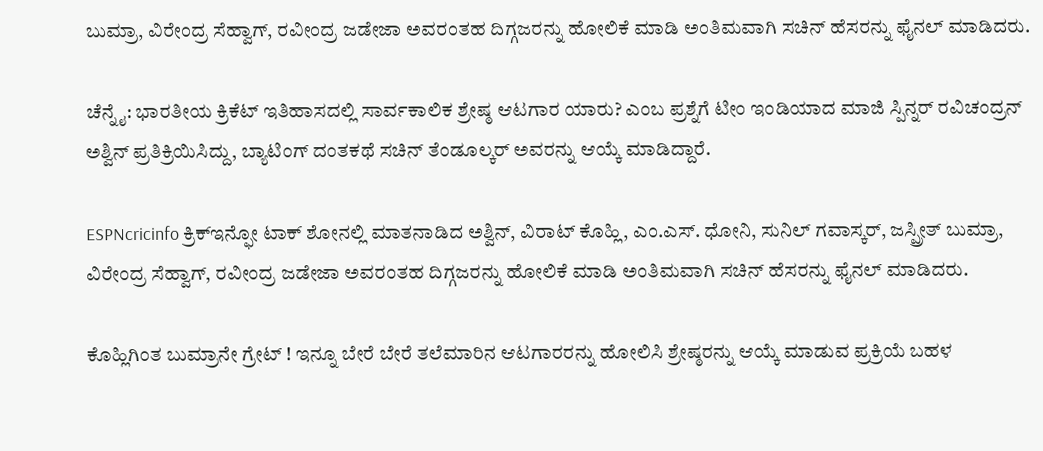ಬುಮ್ರಾ, ವಿರೇಂದ್ರ ಸೆಹ್ವಾಗ್, ರವೀಂದ್ರ ಜಡೇಜಾ ಅವರಂತಹ ದಿಗ್ಗಜರನ್ನು ಹೋಲಿಕೆ ಮಾಡಿ ಅಂತಿಮವಾಗಿ ಸಚಿನ್ ಹೆಸರನ್ನು ಫೈನಲ್ ಮಾಡಿದರು.

ಚೆನ್ನೈ: ಭಾರತೀಯ ಕ್ರಿಕೆಟ್ ಇತಿಹಾಸದಲ್ಲಿ ಸಾರ್ವಕಾಲಿಕ ಶ್ರೇಷ್ಠ ಆಟಗಾರ ಯಾರು? ಎಂಬ ಪ್ರಶ್ನೆಗೆ ಟೀಂ ಇಂಡಿಯಾದ ಮಾಜಿ ಸ್ಪಿನ್ನರ್ ರವಿಚಂದ್ರನ್ ಅಶ್ವಿನ್ ಪ್ರತಿಕ್ರಿಯಿಸಿದ್ದು, ಬ್ಯಾಟಿಂಗ್ ದಂತಕಥೆ ಸಚಿನ್ ತೆಂಡೂಲ್ಕರ್ ಅವರನ್ನು ಆಯ್ಕೆ ಮಾಡಿದ್ದಾರೆ.

ESPNcricinfo ಕ್ರಿಕ್‌ಇನ್ಫೋ ಟಾಕ್ ಶೋನಲ್ಲಿ ಮಾತನಾಡಿದ ಅಶ್ವಿನ್, ವಿರಾಟ್ ಕೊಹ್ಲಿ, ಎಂ.ಎಸ್. ಧೋನಿ, ಸುನಿಲ್ ಗವಾಸ್ಕರ್, ಜಸ್ಪ್ರೀತ್ ಬುಮ್ರಾ, ವಿರೇಂದ್ರ ಸೆಹ್ವಾಗ್, ರವೀಂದ್ರ ಜಡೇಜಾ ಅವರಂತಹ ದಿಗ್ಗಜರನ್ನು ಹೋಲಿಕೆ ಮಾಡಿ ಅಂತಿಮವಾಗಿ ಸಚಿನ್ ಹೆಸರನ್ನು ಫೈನಲ್ ಮಾಡಿದರು.

ಕೊಹ್ಲಿಗಿಂತ ಬುಮ್ರಾನೇ ಗ್ರೇಟ್ ! ಇನ್ನೂ ಬೇರೆ ಬೇರೆ ತಲೆಮಾರಿನ ಆಟಗಾರರನ್ನು ಹೋಲಿಸಿ ಶ್ರೇಷ್ಠರನ್ನು ಆಯ್ಕೆ ಮಾಡುವ ಪ್ರಕ್ರಿಯೆ ಬಹಳ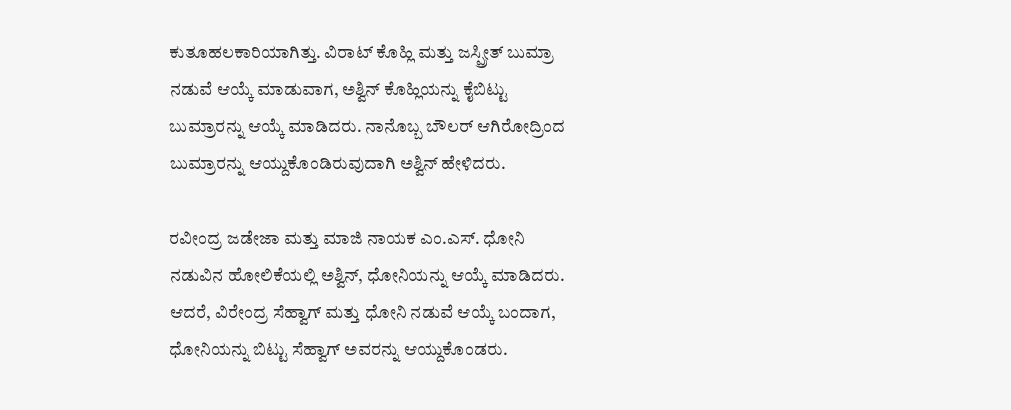ಕುತೂಹಲಕಾರಿಯಾಗಿತ್ತು. ವಿರಾಟ್ ಕೊಹ್ಲಿ ಮತ್ತು ಜಸ್ಪ್ರೀತ್ ಬುಮ್ರಾ ನಡುವೆ ಆಯ್ಕೆ ಮಾಡುವಾಗ, ಅಶ್ವಿನ್ ಕೊಹ್ಲಿಯನ್ನು ಕೈಬಿಟ್ಟು ಬುಮ್ರಾರನ್ನು ಆಯ್ಕೆ ಮಾಡಿದರು. ನಾನೊಬ್ಬ ಬೌಲರ್ ಆಗಿರೋದ್ರಿಂದ ಬುಮ್ರಾರನ್ನು ಆಯ್ದುಕೊಂಡಿರುವುದಾಗಿ ಅಶ್ವಿನ್ ಹೇಳಿದರು.

ರವೀಂದ್ರ ಜಡೇಜಾ ಮತ್ತು ಮಾಜಿ ನಾಯಕ ಎಂ.ಎಸ್. ಧೋನಿ ನಡುವಿನ ಹೋಲಿಕೆಯಲ್ಲಿ ಅಶ್ವಿನ್, ಧೋನಿಯನ್ನು ಆಯ್ಕೆ ಮಾಡಿದರು. ಆದರೆ, ವಿರೇಂದ್ರ ಸೆಹ್ವಾಗ್ ಮತ್ತು ಧೋನಿ ನಡುವೆ ಆಯ್ಕೆ ಬಂದಾಗ, ಧೋನಿಯನ್ನು ಬಿಟ್ಟು ಸೆಹ್ವಾಗ್‌ ಅವರನ್ನು ಆಯ್ದುಕೊಂಡರು.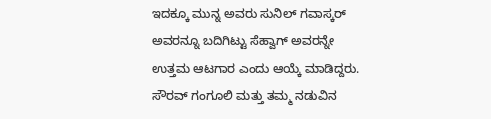ಇದಕ್ಕೂ ಮುನ್ನ ಅವರು ಸುನಿಲ್ ಗವಾಸ್ಕರ್ ಅವರನ್ನೂ ಬದಿಗಿಟ್ಟು ಸೆಹ್ವಾಗ್ ಅವರನ್ನೇ ಉತ್ತಮ ಆಟಗಾರ ಎಂದು ಆಯ್ಕೆ ಮಾಡಿದ್ದರು. ಸೌರವ್ ಗಂಗೂಲಿ ಮತ್ತು ತಮ್ಮ ನಡುವಿನ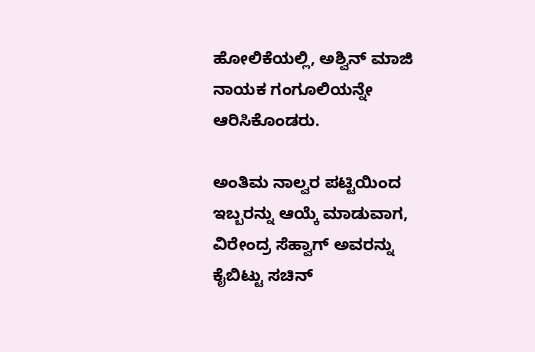ಹೋಲಿಕೆಯಲ್ಲಿ, ಅಶ್ವಿನ್ ಮಾಜಿ ನಾಯಕ ಗಂಗೂಲಿಯನ್ನೇ ಆರಿಸಿಕೊಂಡರು.

ಅಂತಿಮ ನಾಲ್ವರ ಪಟ್ಟಿಯಿಂದ ಇಬ್ಬರನ್ನು ಆಯ್ಕೆ ಮಾಡುವಾಗ, ವಿರೇಂದ್ರ ಸೆಹ್ವಾಗ್ ಅವರನ್ನು ಕೈಬಿಟ್ಟು ಸಚಿನ್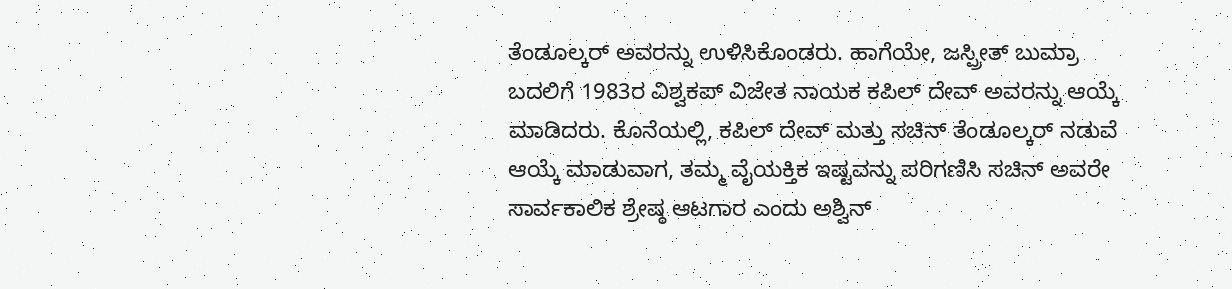ತೆಂಡೂಲ್ಕರ್ ಅವರನ್ನು ಉಳಿಸಿಕೊಂಡರು. ಹಾಗೆಯೇ, ಜಸ್ಪ್ರೀತ್ ಬುಮ್ರಾ ಬದಲಿಗೆ 1983ರ ವಿಶ್ವಕಪ್ ವಿಜೇತ ನಾಯಕ ಕಪಿಲ್ ದೇವ್ ಅವರನ್ನು ಆಯ್ಕೆ ಮಾಡಿದರು. ಕೊನೆಯಲ್ಲಿ, ಕಪಿಲ್ ದೇವ್ ಮತ್ತು ಸಚಿನ್ ತೆಂಡೂಲ್ಕರ್ ನಡುವೆ ಆಯ್ಕೆ ಮಾಡುವಾಗ, ತಮ್ಮ ವೈಯಕ್ತಿಕ ಇಷ್ಟವನ್ನು ಪರಿಗಣಿಸಿ ಸಚಿನ್ ಅವರೇ ಸಾರ್ವಕಾಲಿಕ ಶ್ರೇಷ್ಠ ಆಟಗಾರ ಎಂದು ಅಶ್ವಿನ್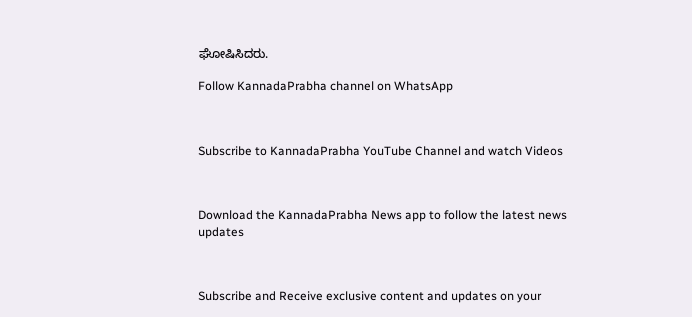ಘೋಷಿಸಿದರು.

Follow KannadaPrabha channel on WhatsApp



Subscribe to KannadaPrabha YouTube Channel and watch Videos



Download the KannadaPrabha News app to follow the latest news updates



Subscribe and Receive exclusive content and updates on your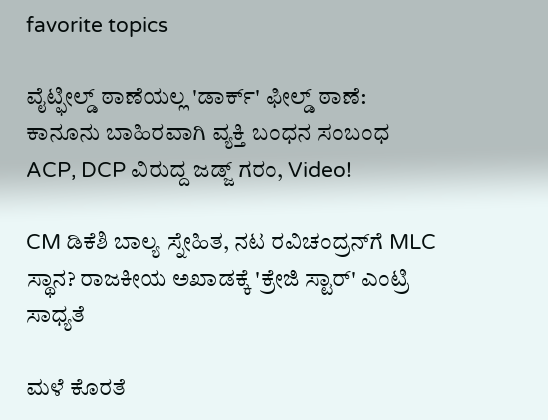favorite topics

ವೈಟ್ಫೀಲ್ಡ್ ಠಾಣೆಯಲ್ಲ 'ಡಾರ್ಕ್' ಫೀಲ್ಡ್ ಠಾಣೆ: ಕಾನೂನು ಬಾಹಿರವಾಗಿ ವ್ಯಕ್ತಿ ಬಂಧನ ಸಂಬಂಧ ACP, DCP ವಿರುದ್ದ ಜಡ್ಜ್ ಗರಂ, Video!

CM ಡಿಕೆಶಿ ಬಾಲ್ಯ ಸ್ನೇಹಿತ, ನಟ ರವಿಚಂದ್ರನ್‌ಗೆ MLC ಸ್ಥಾನ? ರಾಜಕೀಯ ಅಖಾಡಕ್ಕೆ 'ಕ್ರೇಜಿ ಸ್ಟಾರ್' ಎಂಟ್ರಿ ಸಾಧ್ಯತೆ

ಮಳೆ ಕೊರತೆ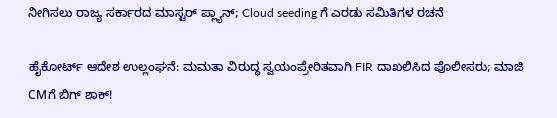ನೀಗಿಸಲು ರಾಜ್ಯ ಸರ್ಕಾರದ ಮಾಸ್ಟರ್ ಪ್ಲ್ಯಾನ್; Cloud seeding ಗೆ ಎರಡು ಸಮಿತಿಗಳ ರಚನೆ

ಹೈಕೋರ್ಟ್ ಆದೇಶ ಉಲ್ಲಂಘನೆ: ಮಮತಾ ವಿರುದ್ಧ ಸ್ವಯಂಪ್ರೇರಿತವಾಗಿ FIR ದಾಖಲಿಸಿದ ಪೊಲೀಸರು; ಮಾಜಿ CMಗೆ ಬಿಗ್ ಶಾಕ್!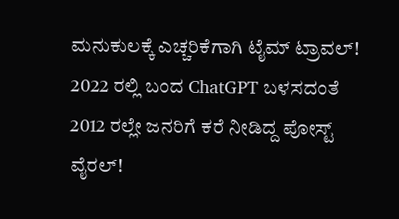ಮನುಕುಲಕ್ಕೆ ಎಚ್ಚರಿಕೆಗಾಗಿ ಟೈಮ್ ಟ್ರಾವಲ್! 2022 ರಲ್ಲಿ ಬಂದ ChatGPT ಬಳಸದಂತೆ 2012 ರಲ್ಲೇ ಜನರಿಗೆ ಕರೆ ನೀಡಿದ್ದ ಪೋಸ್ಟ್ ವೈರಲ್!